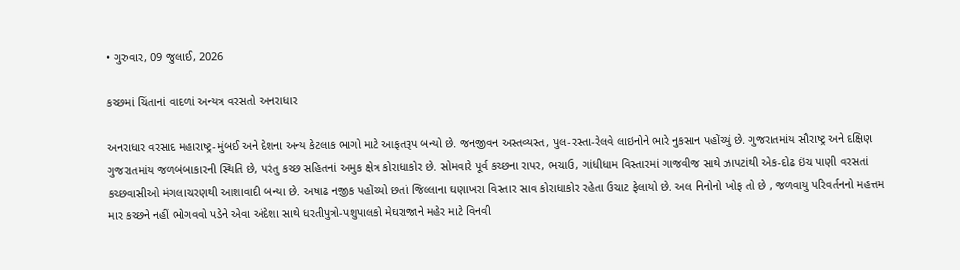• ગુરુવાર, 09 જુલાઈ, 2026

કચ્છમાં ચિંતાનાં વાદળાં અન્યત્ર વરસતો અનરાધાર

અનરાધાર વરસાદ મહારાષ્ટ્ર-મુંબઈ અને દેશના અન્ય કેટલાક ભાગો માટે આફતરૂપ બન્યો છે. જનજીવન અસ્તવ્યસ્ત, પુલ-રસ્તા-રેલવે લાઇનોને ભારે નુકસાન પહોંચ્યું છે. ગુજરાતમાંય સૌરાષ્ટ્ર અને દક્ષિણ ગુજરાતમાંય જળબંબાકારની સ્થિતિ છે, પરંતુ કચ્છ સહિતનાં અમુક ક્ષેત્ર કોરાધાકોર છે. સોમવારે પૂર્વ કચ્છના રાપર, ભચાઉ, ગાંધીધામ વિસ્તારમાં ગાજવીજ સાથે ઝાપટાંથી એક-દોઢ ઇંચ પાણી વરસતાં કચ્છવાસીઓ મંગલાચરણથી આશાવાદી બન્યા છે. અષાઢ નજીક પહોંચ્યો છતાં જિલ્લાના ઘણાખરા વિસ્તાર સાવ કોરાધાકોર રહેતા ઉચાટ ફેલાયો છે. અલ નિનોનો ખોફ તો છે , જળવાયુ પરિવર્તનનો મહત્તમ માર કચ્છને નહીં ભોગવવો પડેને એવા અંદેશા સાથે ધરતીપુત્રો-પશુપાલકો મેઘરાજાને મહેર માટે વિનવી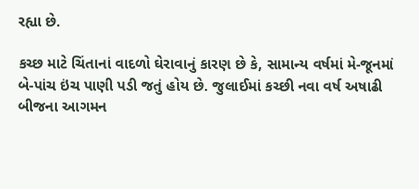રહ્યા છે.

કચ્છ માટે ચિંતાનાં વાદળો ઘેરાવાનું કારણ છે કે, સામાન્ય વર્ષમાં મે-જૂનમાં બે-પાંચ ઇંચ પાણી પડી જતું હોય છે. જુલાઈમાં કચ્છી નવા વર્ષ અષાઢી બીજના આગમન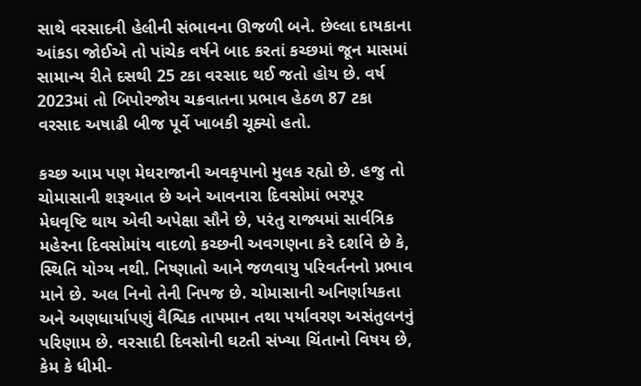સાથે વરસાદની હેલીની સંભાવના ઊજળી બને. છેલ્લા દાયકાના આંકડા જોઈએ તો પાંચેક વર્ષને બાદ કરતાં કચ્છમાં જૂન માસમાં સામાન્ય રીતે દસથી 25 ટકા વરસાદ થઈ જતો હોય છે. વર્ષ 2023માં તો બિપોરજોય ચક્રવાતના પ્રભાવ હેઠળ 87 ટકા વરસાદ અષાઢી બીજ પૂર્વે ખાબકી ચૂક્યો હતો.

કચ્છ આમ પણ મેઘરાજાની અવકૃપાનો મુલક રહ્યો છે. હજુ તો ચોમાસાની શરૂઆત છે અને આવનારા દિવસોમાં ભરપૂર મેઘવૃષ્ટિ થાય એવી અપેક્ષા સૌને છે, પરંતુ રાજ્યમાં સાર્વત્રિક મહેરના દિવસોમાંય વાદળો કચ્છની અવગણના કરે દર્શાવે છે કે, સ્થિતિ યોગ્ય નથી. નિષ્ણાતો આને જળવાયુ પરિવર્તનનો પ્રભાવ માને છે. અલ નિનો તેની નિપજ છે. ચોમાસાની અનિર્ણાયકતા અને અણધાર્યાપણું વૈશ્વિક તાપમાન તથા પર્યાવરણ અસંતુલનનું પરિણામ છે. વરસાદી દિવસોની ઘટતી સંખ્યા ચિંતાનો વિષય છે, કેમ કે ધીમી-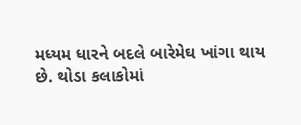મધ્યમ ધારને બદલે બારેમેઘ ખાંગા થાય છે. થોડા કલાકોમાં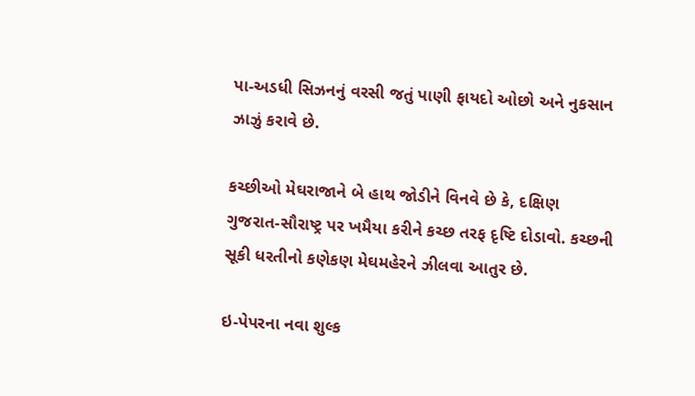પા-અડધી સિઝનનું વરસી જતું પાણી ફાયદો ઓછો અને નુકસાન ઝાઝું કરાવે છે.

કચ્છીઓ મેઘરાજાને બે હાથ જોડીને વિનવે છે કે, દક્ષિણ ગુજરાત-સૌરાષ્ટ્ર પર ખમૈયા કરીને કચ્છ તરફ દૃષ્ટિ દોડાવો. કચ્છની સૂકી ધરતીનો કણેકણ મેઘમહેરને ઝીલવા આતુર છે.

ઇ-પેપરના નવા શુલ્ક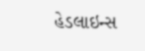હેડલાઇન્સ